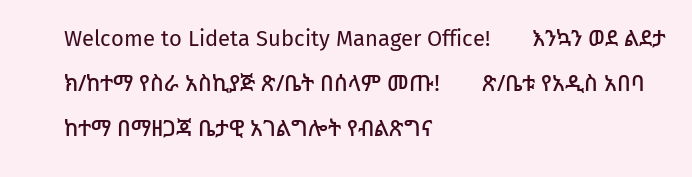Welcome to Lideta Subcity Manager Office!       እንኳን ወደ ልደታ ክ/ከተማ የስራ አስኪያጅ ጽ/ቤት በሰላም መጡ!       ጽ/ቤቱ የአዲስ አበባ ከተማ በማዘጋጃ ቤታዊ አገልግሎት የብልጽግና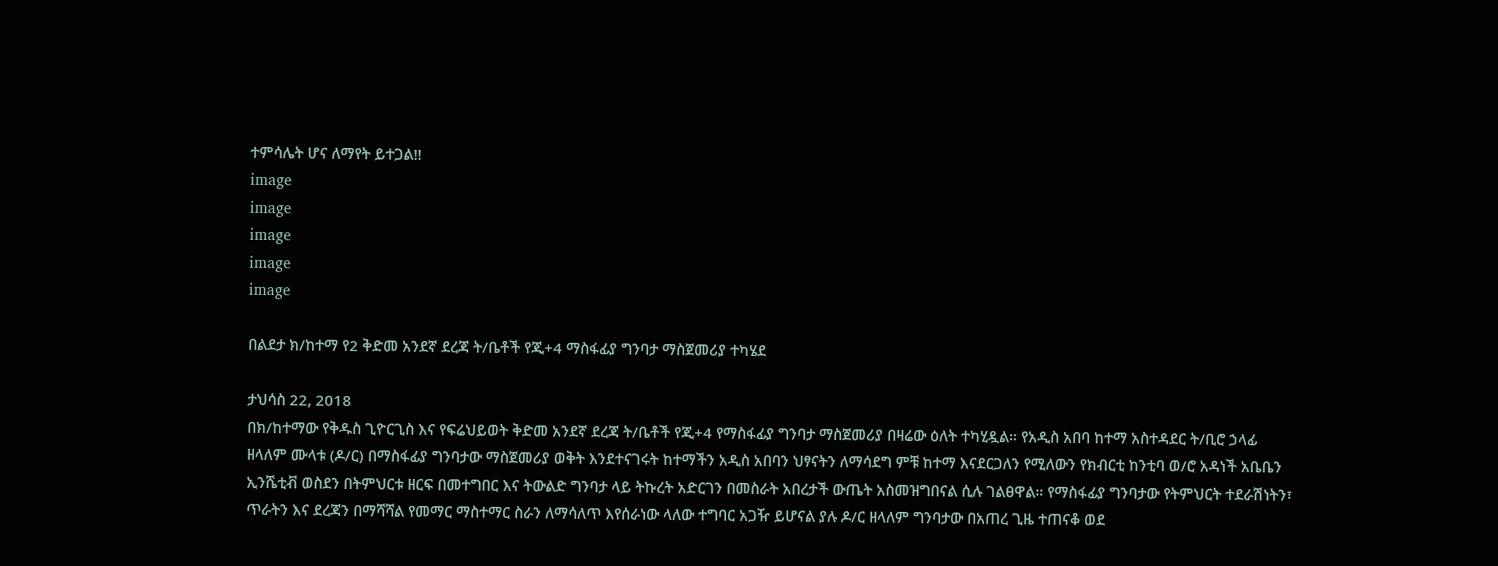ተምሳሌት ሆና ለማየት ይተጋል!!
image
image
image
image
image

በልደታ ክ/ከተማ የ2 ቅድመ አንደኛ ደረጃ ት/ቤቶች የጂ+4 ማስፋፊያ ግንባታ ማስጀመሪያ ተካሄደ

ታህሳስ 22, 2018
በክ/ከተማው የቅዱስ ጊዮርጊስ እና የፍሬህይወት ቅድመ አንደኛ ደረጃ ት/ቤቶች የጂ+4 የማስፋፊያ ግንባታ ማስጀመሪያ በዛሬው ዕለት ተካሂዷል። የአዲስ አበባ ከተማ አስተዳደር ት/ቢሮ ኃላፊ ዘላለም ሙላቱ (ዶ/ር) በማስፋፊያ ግንባታው ማስጀመሪያ ወቅት እንደተናገሩት ከተማችን አዲስ አበባን ህፃናትን ለማሳደግ ምቹ ከተማ እናደርጋለን የሚለውን የክብርቲ ከንቲባ ወ/ሮ አዳነች አቤቤን ኢንሼቲቭ ወስደን በትምህርቱ ዘርፍ በመተግበር እና ትውልድ ግንባታ ላይ ትኩረት አድርገን በመስራት አበረታች ውጤት አስመዝግበናል ሲሉ ገልፀዋል። የማስፋፊያ ግንባታው የትምህርት ተደራሽነትን፣ ጥራትን እና ደረጃን በማሻሻል የመማር ማስተማር ስራን ለማሳለጥ እየሰራነው ላለው ተግባር አጋዥ ይሆናል ያሉ ዶ/ር ዘላለም ግንባታው በአጠረ ጊዜ ተጠናቆ ወደ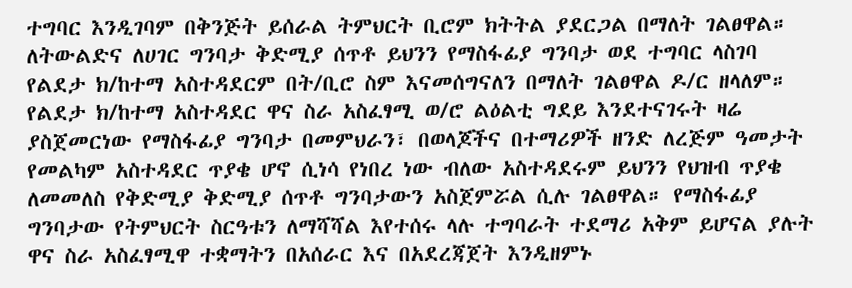ተግባር እንዲገባም በቅንጅት ይሰራል ትምህርት ቢሮም ክትትል ያደርጋል በማለት ገልፀዋል። ለትውልድና ለሀገር ግንባታ ቅድሚያ ሰጥቶ ይህንን የማስፋፊያ ግንባታ ወደ ተግባር ላስገባ የልደታ ክ/ከተማ አስተዳደርም በት/ቢሮ ስም እናመሰግናለን በማለት ገልፀዋል ዶ/ር ዘላለም። የልደታ ክ/ከተማ አስተዳደር ዋና ስራ አስፈፃሚ ወ/ሮ ልዕልቲ ግደይ እንደተናገሩት ዛሬ ያስጀመርነው የማስፋፊያ ግንባታ በመምህራን፣ በወላጆችና በተማሪዎች ዘንድ ለረጅም ዓመታት የመልካም አስተዳደር ጥያቄ ሆኖ ሲነሳ የነበረ ነው ብለው አስተዳደሩም ይህንን የህዝብ ጥያቄ ለመመለስ የቅድሚያ ቅድሚያ ሰጥቶ ግንባታውን አስጀምሯል ሲሉ ገልፀዋል። የማስፋፊያ ግንባታው የትምህርት ስርዓቱን ለማሻሻል እየተሰሩ ላሉ ተግባራት ተደማሪ አቅም ይሆናል ያሉት ዋና ስራ አስፈፃሚዋ ተቋማትን በአሰራር እና በአደረጃጀት እንዲዘምኑ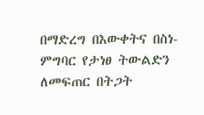በማድረግ በእውቀትና በስነ-ምግባር የታነፀ ትውልድን ለመፍጠር በትጋት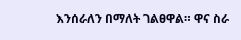እንሰራለን በማለት ገልፀዋል። ዋና ስራ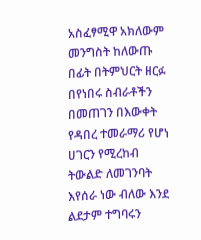አስፈፃሚዋ አክለውም መንግስት ከለውጡ በፊት በትምህርት ዘርፉ በየነበሩ ስብራቶችን በመጠገን በእውቀት የዳበረ ተመራማሪ የሆነ ሀገርን የሚረከብ ትውልድ ለመገንባት እየሰራ ነው ብለው እንደ ልደታም ተግባሩን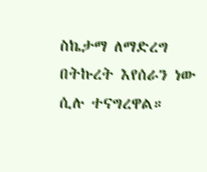ስኬታማ ለማድረግ በትኩረት እየሰራን ነው ሲሉ ተናግረዋል።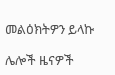መልዕክትዎን ይላኩ

ሌሎች ዜናዎች